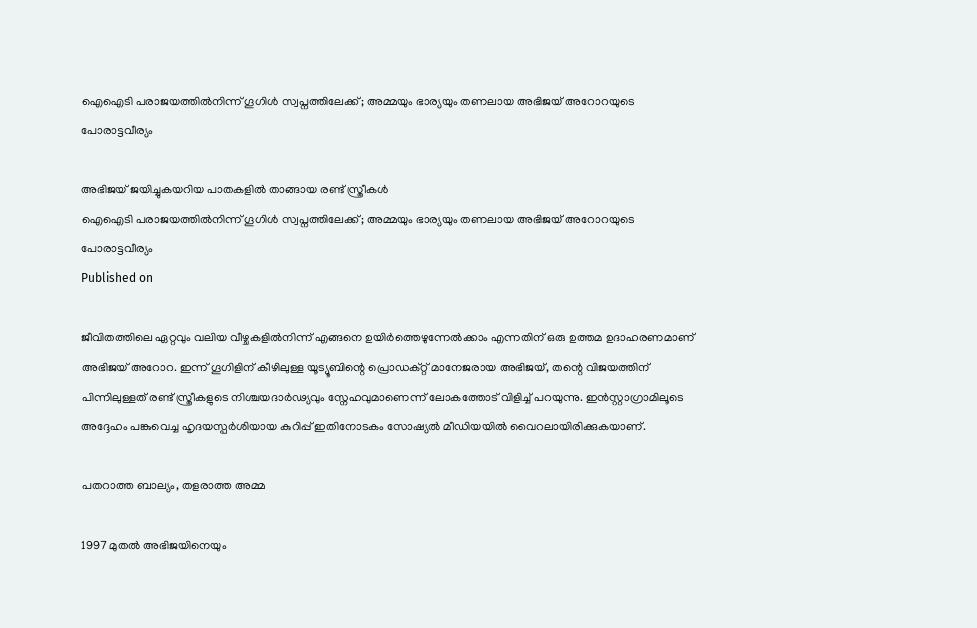ഐഐടി പരാജയത്തിൽനിന്ന് ഗൂഗിൾ സ്വപ്നത്തിലേക്ക്; അമ്മയും ഭാര്യയും തണലായ അഭിജയ് അറോറയുടെ പോരാട്ടവീര്യം

അഭിജയ് ജയിച്ചുകയറിയ പാതകളില്‍ താങ്ങായ രണ്ട് സ്ത്രീകള്‍
ഐഐടി പരാജയത്തിൽനിന്ന് ഗൂഗിൾ സ്വപ്നത്തിലേക്ക്; അമ്മയും ഭാര്യയും തണലായ അഭിജയ് അറോറയുടെ പോരാട്ടവീര്യം
Published on

ജീവിതത്തിലെ ഏറ്റവും വലിയ വീഴ്ചകളിൽനിന്ന് എങ്ങനെ ഉയിർത്തെഴുന്നേൽക്കാം എന്നതിന് ഒരു ഉത്തമ ഉദാഹരണമാണ് അഭിജയ് അറോറ. ഇന്ന് ഗൂഗിളിന് കീഴിലുള്ള യൂട്യൂബിന്റെ പ്രൊഡക്റ്റ് മാനേജരായ അഭിജയ്, തന്റെ വിജയത്തിന് പിന്നിലുള്ളത് രണ്ട് സ്ത്രീകളുടെ നിശ്ചയദാർഢ്യവും സ്നേഹവുമാണെന്ന് ലോകത്തോട് വിളിച്ച് പറയുന്നു. ഇൻസ്റ്റാഗ്രാമിലൂടെ അദ്ദേഹം പങ്കുവെച്ച ഹൃദയസ്പർശിയായ കുറിപ്പ് ഇതിനോടകം സോഷ്യൽ മീഡിയയിൽ വൈറലായിരിക്കുകയാണ്.

പതറാത്ത ബാല്യം, തളരാത്ത അമ്മ

1997 മുതൽ അഭിജയിനെയും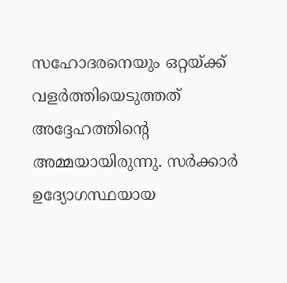സഹോദരനെയും ഒറ്റയ്ക്ക് വളർത്തിയെടുത്തത് അദ്ദേഹത്തിന്റെ അമ്മയായിരുന്നു. സർക്കാർ ഉദ്യോഗസ്ഥയായ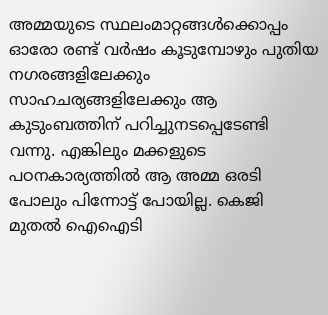അമ്മയുടെ സ്ഥലംമാറ്റങ്ങൾക്കൊപ്പം ഓരോ രണ്ട് വർഷം കൂടുമ്പോഴും പുതിയ നഗരങ്ങളിലേക്കും സാഹചര്യങ്ങളിലേക്കും ആ കുടുംബത്തിന് പറിച്ചുനടപ്പെടേണ്ടി വന്നു. എങ്കിലും മക്കളുടെ പഠനകാര്യത്തിൽ ആ അമ്മ ഒരടി പോലും പിന്നോട്ട് പോയില്ല. കെജി മുതൽ ഐഐടി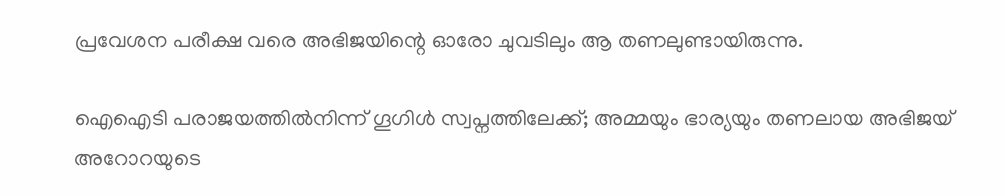പ്രവേശന പരീക്ഷ വരെ അഭിജയിന്റെ ഓരോ ചുവടിലും ആ തണലുണ്ടായിരുന്നു.

ഐഐടി പരാജയത്തിൽനിന്ന് ഗൂഗിൾ സ്വപ്നത്തിലേക്ക്; അമ്മയും ഭാര്യയും തണലായ അഭിജയ് അറോറയുടെ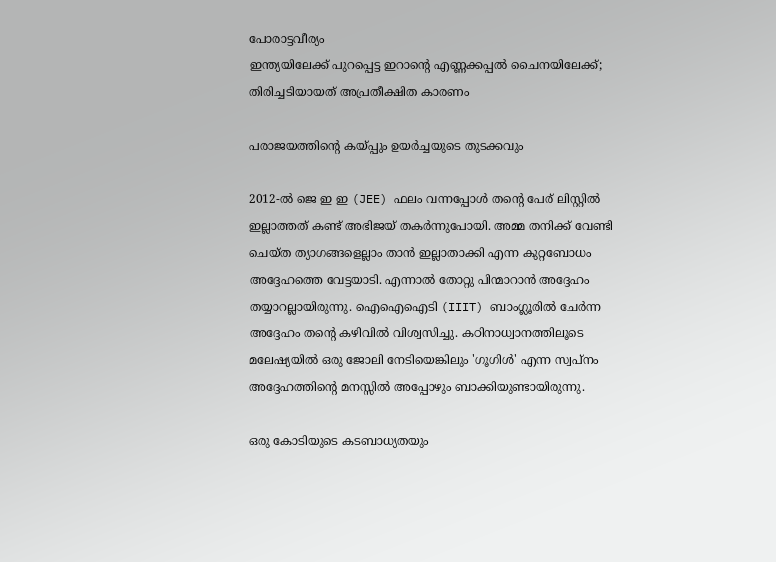പോരാട്ടവീര്യം
ഇന്ത്യയിലേക്ക് പുറപ്പെട്ട ഇറാന്റെ എണ്ണക്കപ്പല്‍ ചൈനയിലേക്ക്; തിരിച്ചടിയായത് അപ്രതീക്ഷിത കാരണം

പരാജയത്തിന്റെ കയ്പ്പും ഉയർച്ചയുടെ തുടക്കവും

2012-ൽ ജെ ഇ ഇ (JEE) ഫലം വന്നപ്പോൾ തന്റെ പേര് ലിസ്റ്റിൽ ഇല്ലാത്തത് കണ്ട് അഭിജയ് തകർന്നുപോയി. അമ്മ തനിക്ക് വേണ്ടി ചെയ്ത ത്യാഗങ്ങളെല്ലാം താൻ ഇല്ലാതാക്കി എന്ന കുറ്റബോധം അദ്ദേഹത്തെ വേട്ടയാടി. എന്നാൽ തോറ്റു പിന്മാറാൻ അദ്ദേഹം തയ്യാറല്ലായിരുന്നു. ഐഐഐടി (IIIT) ബാംഗ്ലൂരിൽ ചേർന്ന അദ്ദേഹം തന്റെ കഴിവിൽ വിശ്വസിച്ചു. കഠിനാധ്വാനത്തിലൂടെ മലേഷ്യയിൽ ഒരു ജോലി നേടിയെങ്കിലും 'ഗൂഗിൾ' എന്ന സ്വപ്നം അദ്ദേഹത്തിന്റെ മനസ്സിൽ അപ്പോഴും ബാക്കിയുണ്ടായിരുന്നു.

ഒരു കോടിയുടെ കടബാധ്യതയും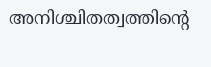അനിശ്ചിതത്വത്തിന്റെ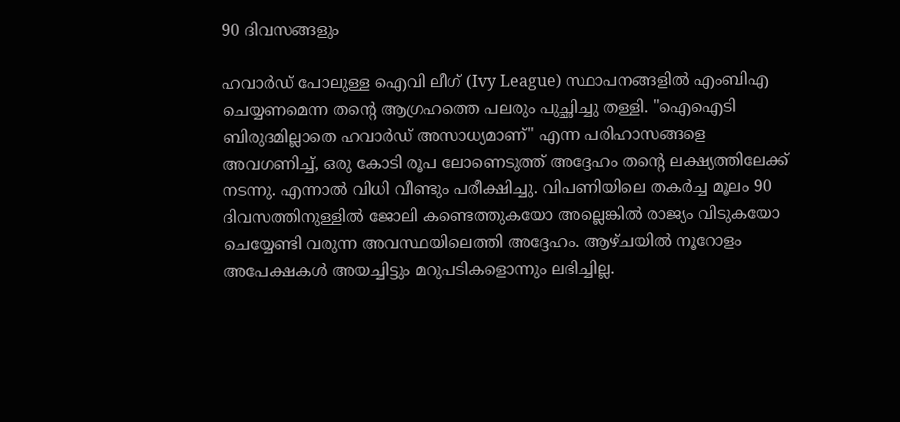90 ദിവസങ്ങളും

ഹവാർഡ് പോലുള്ള ഐവി ലീഗ് (Ivy League) സ്ഥാപനങ്ങളിൽ എംബിഎ ചെയ്യണമെന്ന തന്റെ ആഗ്രഹത്തെ പലരും പുച്ഛിച്ചു തള്ളി. "ഐഐടി ബിരുദമില്ലാതെ ഹവാർഡ് അസാധ്യമാണ്" എന്ന പരിഹാസങ്ങളെ അവഗണിച്ച്, ഒരു കോടി രൂപ ലോണെടുത്ത് അദ്ദേഹം തന്റെ ലക്ഷ്യത്തിലേക്ക് നടന്നു. എന്നാൽ വിധി വീണ്ടും പരീക്ഷിച്ചു. വിപണിയിലെ തകർച്ച മൂലം 90 ദിവസത്തിനുള്ളിൽ ജോലി കണ്ടെത്തുകയോ അല്ലെങ്കിൽ രാജ്യം വിടുകയോ ചെയ്യേണ്ടി വരുന്ന അവസ്ഥയിലെത്തി അദ്ദേഹം. ആഴ്ചയിൽ നൂറോളം അപേക്ഷകൾ അയച്ചിട്ടും മറുപടികളൊന്നും ലഭിച്ചില്ല.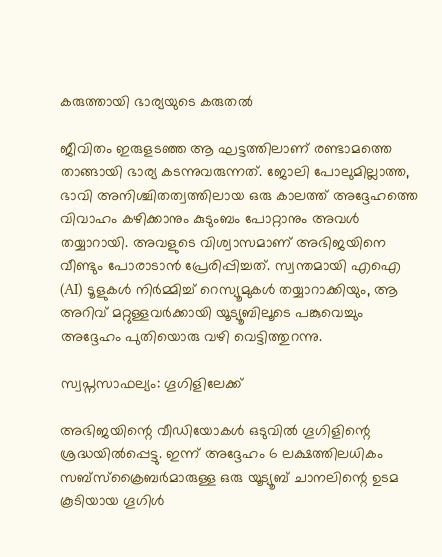കരുത്തായി ഭാര്യയുടെ കരുതൽ

ജീവിതം ഇരുളടഞ്ഞ ആ ഘട്ടത്തിലാണ് രണ്ടാമത്തെ താങ്ങായി ഭാര്യ കടന്നുവരുന്നത്. ജോലി പോലുമില്ലാത്ത, ഭാവി അനിശ്ചിതത്വത്തിലായ ഒരു കാലത്ത് അദ്ദേഹത്തെ വിവാഹം കഴിക്കാനും കുടുംബം പോറ്റാനും അവൾ തയ്യാറായി. അവളുടെ വിശ്വാസമാണ് അഭിജയിനെ വീണ്ടും പോരാടാൻ പ്രേരിപ്പിച്ചത്. സ്വന്തമായി എഐ (AI) ടൂളുകൾ നിർമ്മിച്ച് റെസ്യൂമുകൾ തയ്യാറാക്കിയും, ആ അറിവ് മറ്റുള്ളവർക്കായി യൂട്യൂബിലൂടെ പങ്കുവെച്ചും അദ്ദേഹം പുതിയൊരു വഴി വെട്ടിത്തുറന്നു.

സ്വപ്നസാഫല്യം: ഗൂഗിളിലേക്ക്

അഭിജയിന്റെ വീഡിയോകൾ ഒടുവിൽ ഗൂഗിളിന്റെ ശ്രദ്ധയിൽപ്പെട്ടു. ഇന്ന് അദ്ദേഹം 6 ലക്ഷത്തിലധികം സബ്സ്ക്രൈബർമാരുള്ള ഒരു യൂട്യൂബ് ചാനലിന്റെ ഉടമ കൂടിയായ ഗൂഗിൾ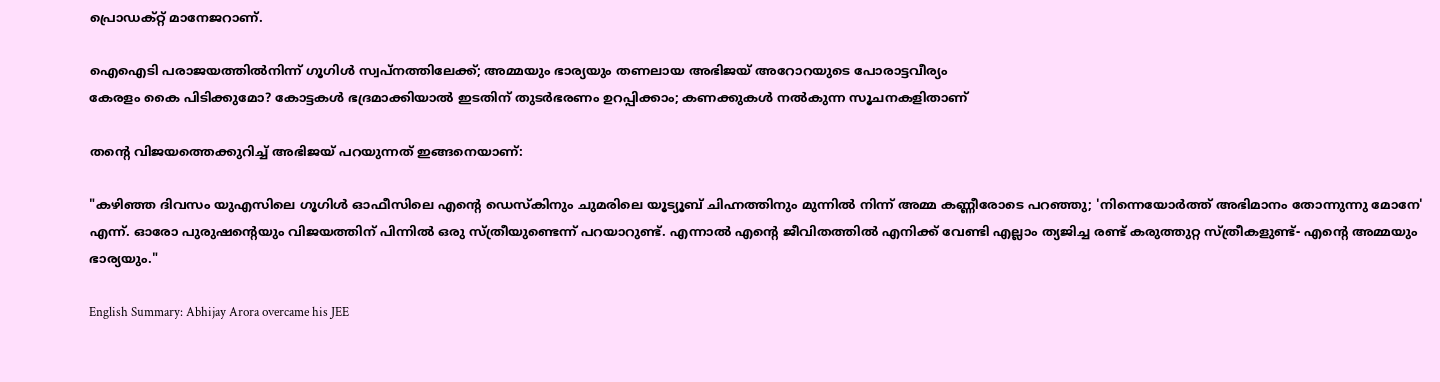പ്രൊഡക്റ്റ് മാനേജറാണ്.

ഐഐടി പരാജയത്തിൽനിന്ന് ഗൂഗിൾ സ്വപ്നത്തിലേക്ക്; അമ്മയും ഭാര്യയും തണലായ അഭിജയ് അറോറയുടെ പോരാട്ടവീര്യം
കേരളം കൈ പിടിക്കുമോ? കോട്ടകള്‍ ഭദ്രമാക്കിയാല്‍ ഇടതിന് തുടര്‍ഭരണം ഉറപ്പിക്കാം; കണക്കുകള്‍ നല്‍കുന്ന സൂചനകളിതാണ്

തന്റെ വിജയത്തെക്കുറിച്ച് അഭിജയ് പറയുന്നത് ഇങ്ങനെയാണ്:

"കഴിഞ്ഞ ദിവസം യുഎസിലെ ഗൂഗിൾ ഓഫീസിലെ എന്റെ ഡെസ്കിനും ചുമരിലെ യൂട്യൂബ് ചിഹ്നത്തിനും മുന്നിൽ നിന്ന് അമ്മ കണ്ണീരോടെ പറഞ്ഞു; 'നിന്നെയോർത്ത് അഭിമാനം തോന്നുന്നു മോനേ' എന്ന്. ഓരോ പുരുഷന്റെയും വിജയത്തിന് പിന്നിൽ ഒരു സ്ത്രീയുണ്ടെന്ന് പറയാറുണ്ട്. എന്നാൽ എന്റെ ജീവിതത്തിൽ എനിക്ക് വേണ്ടി എല്ലാം ത്യജിച്ച രണ്ട് കരുത്തുറ്റ സ്ത്രീകളുണ്ട്- എന്റെ അമ്മയും ഭാര്യയും."

English Summary: Abhijay Arora overcame his JEE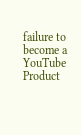failure to become a YouTube Product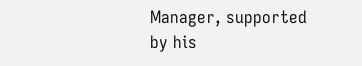Manager, supported by his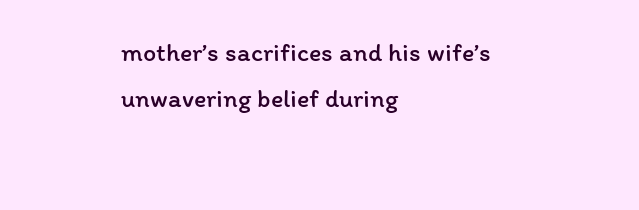mother’s sacrifices and his wife’s unwavering belief during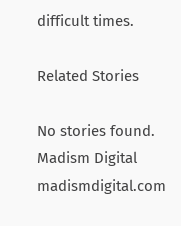difficult times.

Related Stories

No stories found.
Madism Digital
madismdigital.com